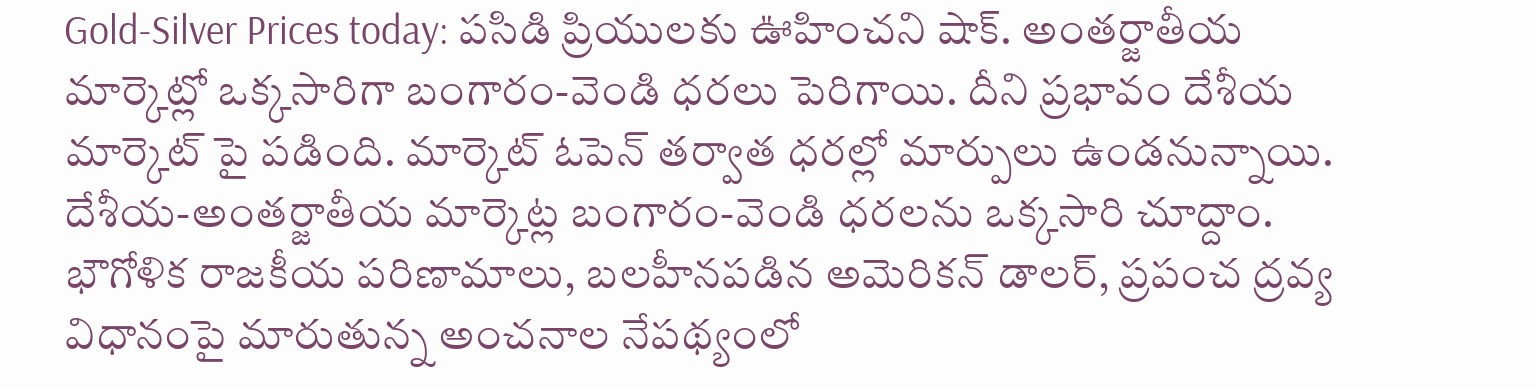Gold-Silver Prices today: పసిడి ప్రియులకు ఊహించని షాక్. అంతర్జాతీయ మార్కెట్లో ఒక్కసారిగా బంగారం-వెండి ధరలు పెరిగాయి. దీని ప్రభావం దేశీయ మార్కెట్ పై పడింది. మార్కెట్ ఓపెన్ తర్వాత ధరల్లో మార్పులు ఉండనున్నాయి. దేశీయ-అంతర్జాతీయ మార్కెట్ల బంగారం-వెండి ధరలను ఒక్కసారి చూద్దాం.
భౌగోళిక రాజకీయ పరిణామాలు, బలహీనపడిన అమెరికన్ డాలర్, ప్రపంచ ద్రవ్య విధానంపై మారుతున్న అంచనాల నేపథ్యంలో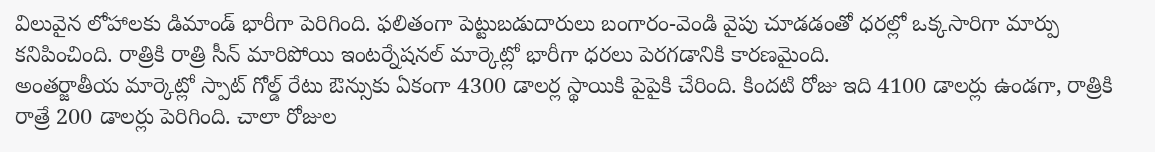విలువైన లోహాలకు డిమాండ్ భారీగా పెరిగింది. ఫలితంగా పెట్టుబడుదారులు బంగారం-వెండి వైపు చూడడంతో ధరల్లో ఒక్కసారిగా మార్పు కనిపించింది. రాత్రికి రాత్రి సీన్ మారిపోయి ఇంటర్నేషనల్ మార్కెట్లో భారీగా ధరలు పెరగడానికి కారణమైంది.
అంతర్జాతీయ మార్కెట్లో స్పాట్ గోల్డ్ రేటు ఔన్సుకు ఏకంగా 4300 డాలర్ల స్థాయికి పైపైకి చేరింది. కిందటి రోజు ఇది 4100 డాలర్లు ఉండగా, రాత్రికి రాత్రే 200 డాలర్లు పెరిగింది. చాలా రోజుల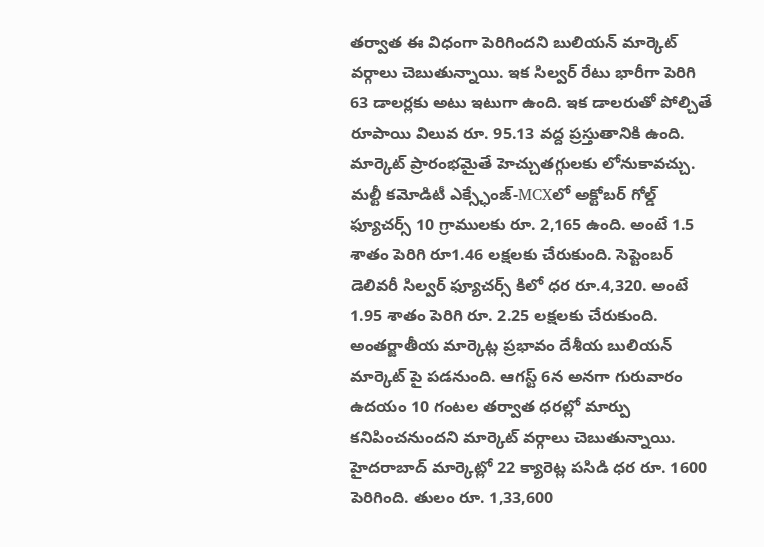తర్వాత ఈ విధంగా పెరిగిందని బులియన్ మార్కెట్ వర్గాలు చెబుతున్నాయి. ఇక సిల్వర్ రేటు భారీగా పెరిగి 63 డాలర్లకు అటు ఇటుగా ఉంది. ఇక డాలరుతో పోల్చితే రూపాయి విలువ రూ. 95.13 వద్ద ప్రస్తుతానికి ఉంది.
మార్కెట్ ప్రారంభమైతే హెచ్చుతగ్గులకు లోనుకావచ్చు. మల్టీ కమోడిటీ ఎక్స్ఛేంజ్-MCXలో అక్టోబర్ గోల్డ్ ఫ్యూచర్స్ 10 గ్రాములకు రూ. 2,165 ఉంది. అంటే 1.5 శాతం పెరిగి రూ1.46 లక్షలకు చేరుకుంది. సెప్టెంబర్ డెలివరీ సిల్వర్ ఫ్యూచర్స్ కిలో ధర రూ.4,320. అంటే 1.95 శాతం పెరిగి రూ. 2.25 లక్షలకు చేరుకుంది.
అంతర్జాతీయ మార్కెట్ల ప్రభావం దేశీయ బులియన్ మార్కెట్ పై పడనుంది. ఆగస్ట్ 6న అనగా గురువారం ఉదయం 10 గంటల తర్వాత ధరల్లో మార్పు కనిపించనుందని మార్కెట్ వర్గాలు చెబుతున్నాయి. హైదరాబాద్ మార్కెట్లో 22 క్యారెట్ల పసిడి ధర రూ. 1600 పెరిగింది. తులం రూ. 1,33,600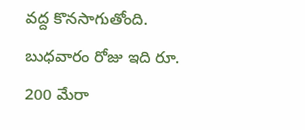వద్ద కొనసాగుతోంది. బుధవారం రోజు ఇది రూ. 200 మేరా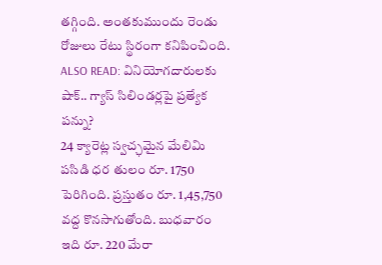తగ్గింది. అంతకుముందు రెండు రోజులు రేటు స్థిరంగా కనిపించింది.
ALSO READ: వినియోగదారులకు షాక్.. గ్యాస్ సిలిండర్లపై ప్రత్యేక పన్ను?
24 క్యారెట్ల స్వచ్ఛమైన మేలిమి పసిడి ధర తులం రూ. 1750 పెరిగింది. ప్రస్తుతం రూ. 1,45,750 వద్ద కొనసాగుతోంది. బుధవారం ఇది రూ. 220 మేరా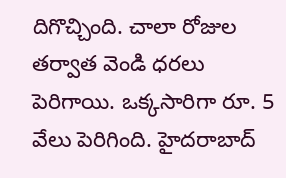దిగొచ్చింది. చాలా రోజుల తర్వాత వెండి ధరలు పెరిగాయి. ఒక్కసారిగా రూ. 5 వేలు పెరిగింది. హైదరాబాద్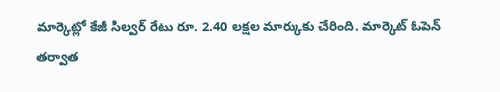మార్కెట్లో కేజీ సిల్వర్ రేటు రూ. 2.40 లక్షల మార్కుకు చేరింది. మార్కెట్ ఓపెన్ తర్వాత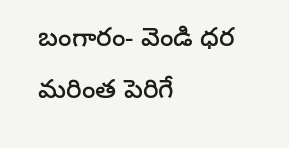బంగారం- వెండి ధర మరింత పెరిగే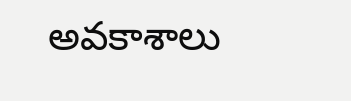అవకాశాలు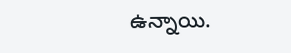ఉన్నాయి.